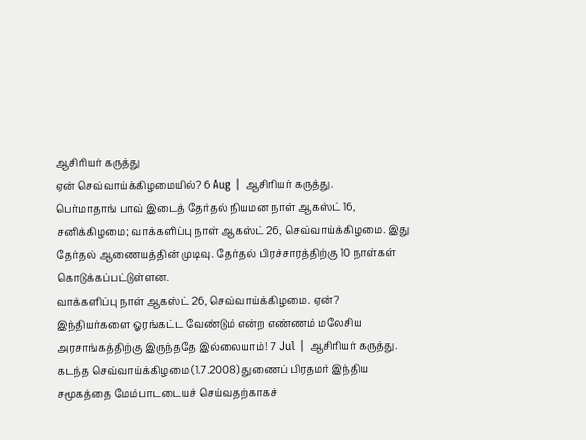ஆசிரியர் கருத்து
ஏன் செவ்வாய்க்கிழமையில்? 6 Aug | ஆசிரியர் கருத்து.
பெர்மாதாங் பாவ் இடைத் தேர்தல் நியமன நாள் ஆகஸ்ட் 16, சனிக்கிழமை; வாக்களிப்பு நாள் ஆகஸ்ட் 26, செவ்வாய்க்கிழமை. இது தேர்தல் ஆணையத்தின் முடிவு. தேர்தல் பிரச்சாரத்திற்கு 10 நாள்கள் கொடுக்கப்பட்டுள்ளன.
வாக்களிப்பு நாள் ஆகஸ்ட் 26, செவ்வாய்க்கிழமை. ஏன்?
இந்தியர்களை ஓரங்கட்ட வேண்டும் என்ற எண்ணம் மலேசிய அரசாங்கத்திற்கு இருந்ததே இல்லையாம்! 7 Jul | ஆசிரியர் கருத்து.
கடந்த செவ்வாய்க்கிழமை (1.7.2008) துணைப் பிரதமர் இந்திய சமூகத்தை மேம்பாடடையச் செய்வதற்காகச்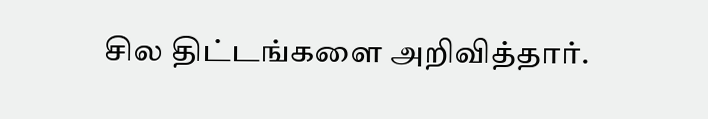சில திட்டங்களை அறிவித்தார்.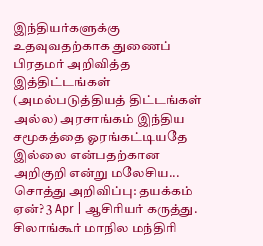இந்தியர்களுக்கு உதவுவதற்காக துணைப் பிரதமர் அறிவித்த இத்திட்டங்கள் (அமல்படுத்தியத் திட்டங்கள் அல்ல) அரசாங்கம் இந்திய சமூகத்தை ஓரங்கட்டியதே இல்லை என்பதற்கான அறிகுறி என்று மலேசிய...
சொத்து அறிவிப்பு: தயக்கம் ஏன்? 3 Apr | ஆசிரியர் கருத்து.
சிலாங்கூர் மாநில மந்திரி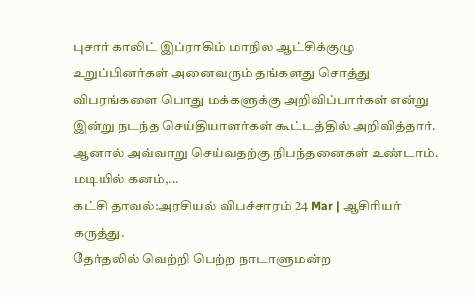புசார் காலிட் இப்ராகிம் மாநில ஆட்சிக்குழு உறுப்பினர்கள் அனைவரும் தங்களது சொத்து விபரங்களை பொது மக்களுக்கு அறிவிப்பார்கள் என்று இன்று நடந்த செய்தியாளர்கள் கூட்டத்தில் அறிவித்தார். ஆனால் அவ்வாறு செய்வதற்கு நிபந்தனைகள் உண்டாம். மடியில் கனம்,...
கட்சி தாவல்:அரசியல் விபச்சாரம் 24 Mar | ஆசிரியர் கருத்து.
தேர்தலில் வெற்றி பெற்ற நாடாளுமன்ற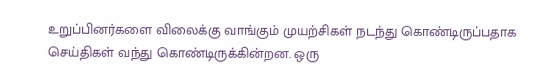உறுப்பினர்களை விலைக்கு வாங்கும் முயற்சிகள் நடந்து கொண்டிருப்பதாக செய்திகள் வந்து கொண்டிருக்கின்றன. ஒரு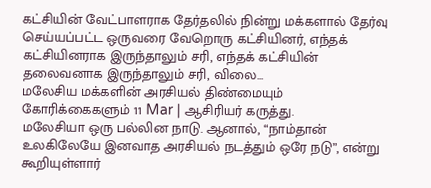கட்சியின் வேட்பாளராக தேர்தலில் நின்று மக்களால் தேர்வு செய்யப்பட்ட ஒருவரை வேறொரு கட்சியினர், எந்தக் கட்சியினராக இருந்தாலும் சரி, எந்தக் கட்சியின் தலைவனாக இருந்தாலும் சரி, விலை...
மலேசிய மக்களின் அரசியல் திண்மையும் கோரிக்கைகளும் 11 Mar | ஆசிரியர் கருத்து.
மலேசியா ஒரு பல்லின நாடு. ஆனால், “நாம்தான் உலகிலேயே இனவாத அரசியல் நடத்தும் ஒரே நடு”, என்று கூறியுள்ளார்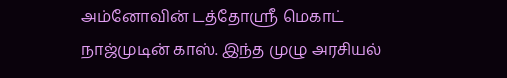அம்னோவின் டத்தோஸ்ரீ மெகாட் நாஜ்முடின் காஸ். இந்த முழு அரசியல்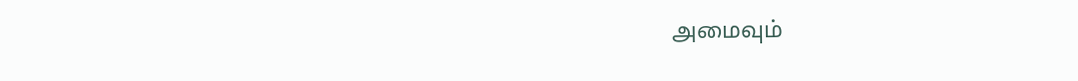அமைவும்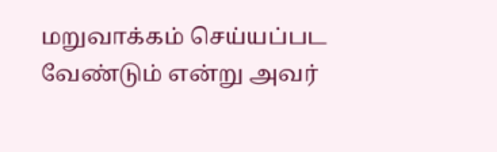மறுவாக்கம் செய்யப்பட வேண்டும் என்று அவர்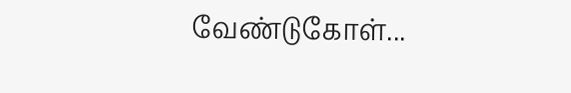வேண்டுகோள்...